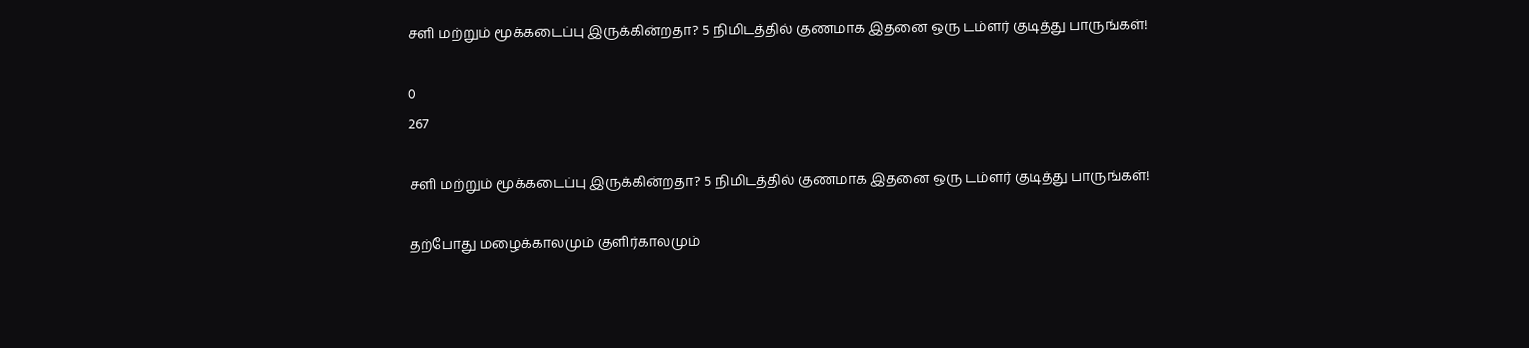சளி மற்றும் மூக்கடைப்பு இருக்கின்றதா? 5 நிமிடத்தில் குணமாக இதனை ஒரு டம்ளர் குடித்து பாருங்கள்!

0
267

சளி மற்றும் மூக்கடைப்பு இருக்கின்றதா? 5 நிமிடத்தில் குணமாக இதனை ஒரு டம்ளர் குடித்து பாருங்கள்!

தற்போது மழைக்காலமும் குளிர்காலமும்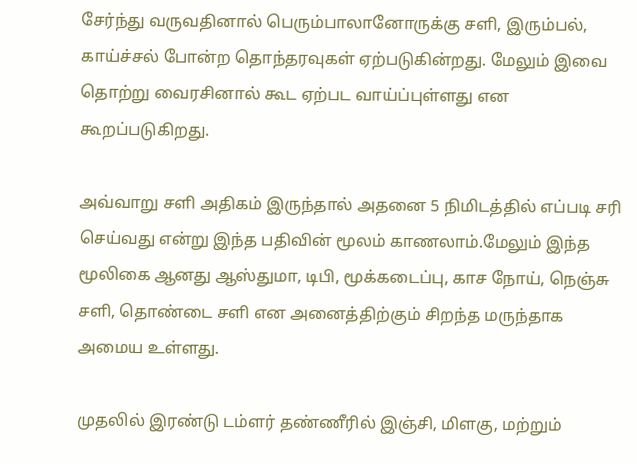சேர்ந்து வருவதினால் பெரும்பாலானோருக்கு சளி, இரும்பல், காய்ச்சல் போன்ற தொந்தரவுகள் ஏற்படுகின்றது. மேலும் இவை தொற்று வைரசினால் கூட ஏற்பட வாய்ப்புள்ளது என கூறப்படுகிறது.

அவ்வாறு சளி அதிகம் இருந்தால் அதனை 5 நிமிடத்தில் எப்படி சரி செய்வது என்று இந்த பதிவின் மூலம் காணலாம்.மேலும் இந்த மூலிகை ஆனது ஆஸ்துமா, டிபி, மூக்கடைப்பு, காச நோய், நெஞ்சு சளி, தொண்டை சளி என அனைத்திற்கும் சிறந்த மருந்தாக அமைய உள்ளது.

முதலில் இரண்டு டம்ளர் தண்ணீரில் இஞ்சி, மிளகு, மற்றும்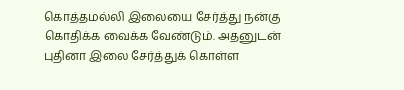கொத்தமல்லி இலையை சேர்த்து நன்கு கொதிக்க வைக்க வேண்டும். அதனுடன் புதினா இலை சேர்த்துக் கொள்ள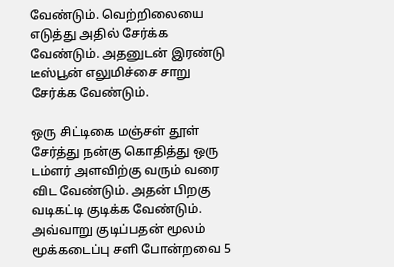வேண்டும். வெற்றிலையை எடுத்து அதில் சேர்க்க வேண்டும். அதனுடன் இரண்டு டீஸ்பூன் எலுமிச்சை சாறு சேர்க்க வேண்டும்.

ஒரு சிட்டிகை மஞ்சள் தூள் சேர்த்து நன்கு கொதித்து ஒரு டம்ளர் அளவிற்கு வரும் வரை விட வேண்டும். அதன் பிறகு வடிகட்டி குடிக்க வேண்டும். அவ்வாறு குடிப்பதன் மூலம் மூக்கடைப்பு சளி போன்றவை 5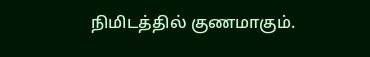நிமிடத்தில் குணமாகும்.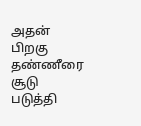அதன் பிறகு தண்ணீரை சூடு படுத்தி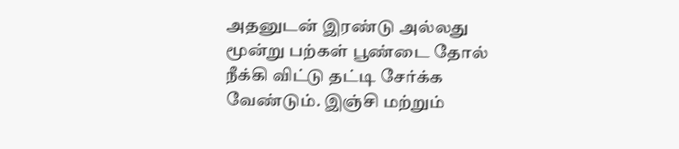அதனுடன் இரண்டு அல்லது மூன்று பற்கள் பூண்டை தோல் நீக்கி விட்டு தட்டி சேர்க்க வேண்டும். இஞ்சி மற்றும்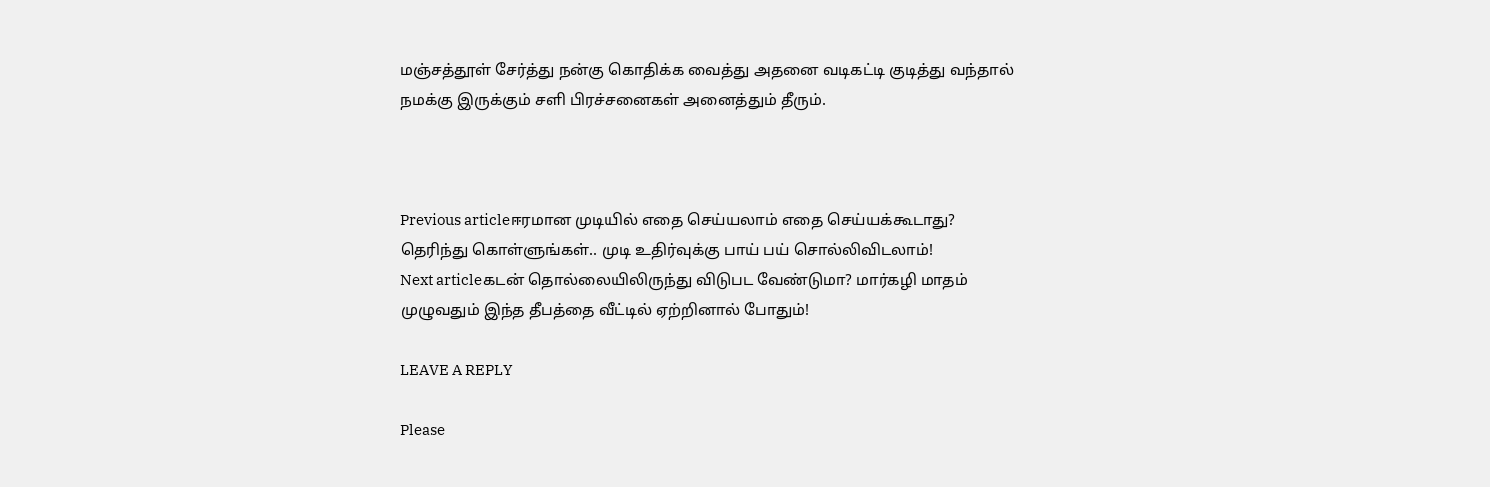மஞ்சத்தூள் சேர்த்து நன்கு கொதிக்க வைத்து அதனை வடிகட்டி குடித்து வந்தால் நமக்கு இருக்கும் சளி பிரச்சனைகள் அனைத்தும் தீரும்.



Previous articleஈரமான முடியில் எதை செய்யலாம் எதை செய்யக்கூடாது? தெரிந்து கொள்ளுங்கள்.. முடி உதிர்வுக்கு பாய் பய் சொல்லிவிடலாம்!
Next articleகடன் தொல்லையிலிருந்து விடுபட வேண்டுமா? மார்கழி மாதம் முழுவதும் இந்த தீபத்தை வீட்டில் ஏற்றினால் போதும்!

LEAVE A REPLY

Please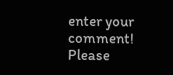enter your comment!
Please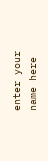enter your name here